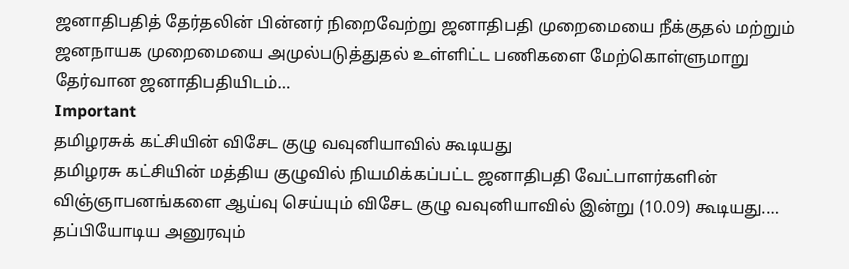ஜனாதிபதித் தேர்தலின் பின்னர் நிறைவேற்று ஜனாதிபதி முறைமையை நீக்குதல் மற்றும் ஜனநாயக முறைமையை அமுல்படுத்துதல் உள்ளிட்ட பணிகளை மேற்கொள்ளுமாறு தேர்வான ஜனாதிபதியிடம்…
Important
தமிழரசுக் கட்சியின் விசேட குழு வவுனியாவில் கூடியது
தமிழரசு கட்சியின் மத்திய குழுவில் நியமிக்கப்பட்ட ஜனாதிபதி வேட்பாளர்களின் விஞ்ஞாபனங்களை ஆய்வு செய்யும் விசேட குழு வவுனியாவில் இன்று (10.09) கூடியது.…
தப்பியோடிய அனுரவும்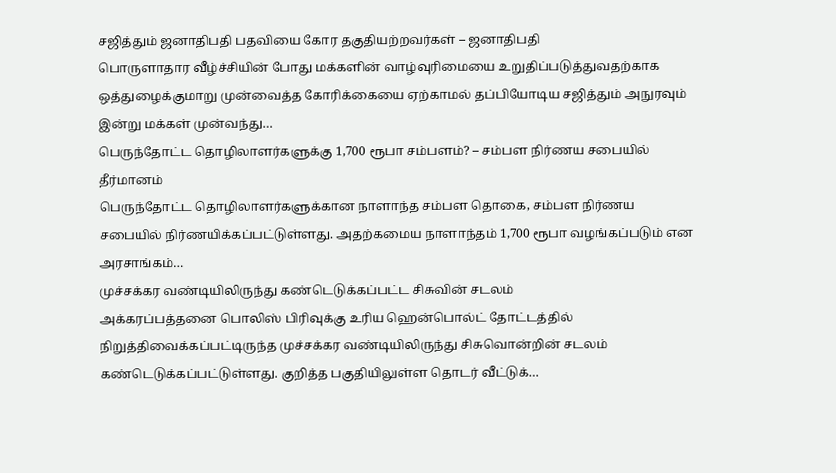சஜித்தும் ஜனாதிபதி பதவியை கோர தகுதியற்றவர்கள் – ஜனாதிபதி
பொருளாதார வீழ்ச்சியின் போது மக்களின் வாழ்வுரிமையை உறுதிப்படுத்துவதற்காக ஒத்துழைக்குமாறு முன்வைத்த கோரிக்கையை ஏற்காமல் தப்பியோடிய சஜித்தும் அநுரவும் இன்று மக்கள் முன்வந்து…
பெருந்தோட்ட தொழிலாளர்களுக்கு 1,700 ரூபா சம்பளம்? – சம்பள நிர்ணய சபையில் தீர்மானம்
பெருந்தோட்ட தொழிலாளர்களுக்கான நாளாந்த சம்பள தொகை, சம்பள நிர்ணய சபையில் நிர்ணயிக்கப்பட்டுள்ளது. அதற்கமைய நாளாந்தம் 1,700 ரூபா வழங்கப்படும் என அரசாங்கம்…
முச்சக்கர வண்டியிலிருந்து கண்டெடுக்கப்பட்ட சிசுவின் சடலம்
அக்கரப்பத்தனை பொலிஸ் பிரிவுக்கு உரிய ஹென்பொல்ட் தோட்டத்தில் நிறுத்திவைக்கப்பட்டிருந்த முச்சக்கர வண்டியிலிருந்து சிசுவொன்றின் சடலம் கண்டெடுக்கப்பட்டுள்ளது. குறித்த பகுதியிலுள்ள தொடர் வீட்டுக்…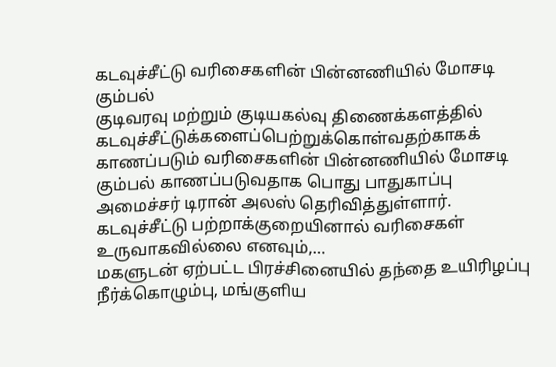கடவுச்சீட்டு வரிசைகளின் பின்னணியில் மோசடி கும்பல்
குடிவரவு மற்றும் குடியகல்வு திணைக்களத்தில் கடவுச்சீட்டுக்களைப்பெற்றுக்கொள்வதற்காகக் காணப்படும் வரிசைகளின் பின்னணியில் மோசடி கும்பல் காணப்படுவதாக பொது பாதுகாப்பு அமைச்சர் டிரான் அலஸ் தெரிவித்துள்ளார். கடவுச்சீட்டு பற்றாக்குறையினால் வரிசைகள் உருவாகவில்லை எனவும்,…
மகளுடன் ஏற்பட்ட பிரச்சினையில் தந்தை உயிரிழப்பு
நீர்க்கொழும்பு, மங்குளிய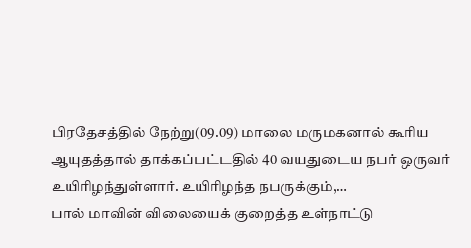பிரதேசத்தில் நேற்று(09.09) மாலை மருமகனால் கூரிய ஆயுதத்தால் தாக்கப்பட்டதில் 40 வயதுடைய நபர் ஒருவர் உயிரிழந்துள்ளார். உயிரிழந்த நபருக்கும்,…
பால் மாவின் விலையைக் குறைத்த உள்நாட்டு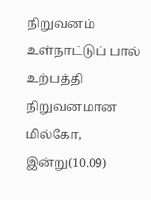நிறுவனம்
உள்நாட்டுப் பால் உற்பத்தி நிறுவனமான மில்கோ, இன்று(10.09)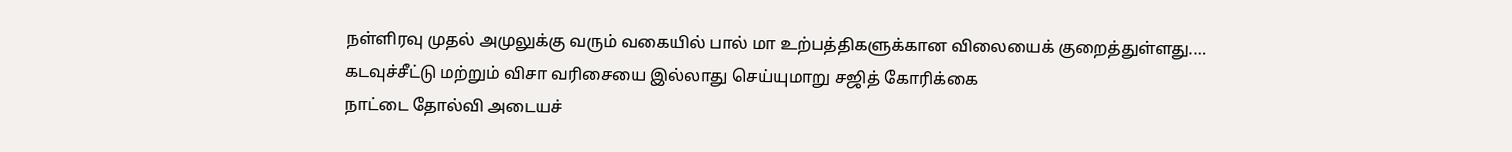நள்ளிரவு முதல் அமுலுக்கு வரும் வகையில் பால் மா உற்பத்திகளுக்கான விலையைக் குறைத்துள்ளது.…
கடவுச்சீட்டு மற்றும் விசா வரிசையை இல்லாது செய்யுமாறு சஜித் கோரிக்கை
நாட்டை தோல்வி அடையச்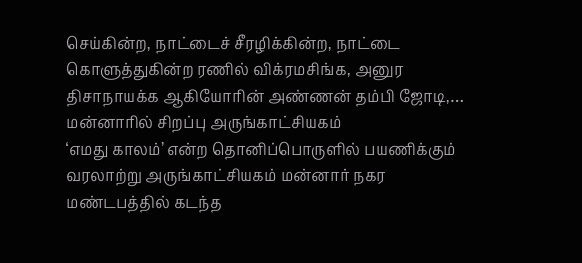செய்கின்ற, நாட்டைச் சீரழிக்கின்ற, நாட்டை கொளுத்துகின்ற ரணில் விக்ரமசிங்க, அனுர திசாநாயக்க ஆகியோரின் அண்ணன் தம்பி ஜோடி,…
மன்னாரில் சிறப்பு அருங்காட்சியகம்
‘எமது காலம்’ என்ற தொனிப்பொருளில் பயணிக்கும் வரலாற்று அருங்காட்சியகம் மன்னார் நகர மண்டபத்தில் கடந்த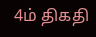4ம் திகதி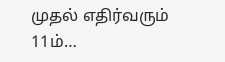முதல் எதிர்வரும் 11ம்…